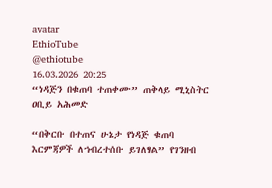avatar
EthioTube
@ethiotube
16.03.2026 20:25
“ነዳጅን በቁጠባ ተጠቀሙ” ጠቅላይ ሚኒስትር ዐቢይ አሕመድ

“በቅርቡ በተጠና ሁኔታ የነዳጅ ቁጠባ እርምጃዎች ለኀብረተሰቡ ይገለፃል” የገንዘብ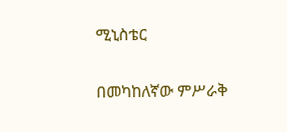ሚኒስቴር

በመካከለኛው ምሥራቅ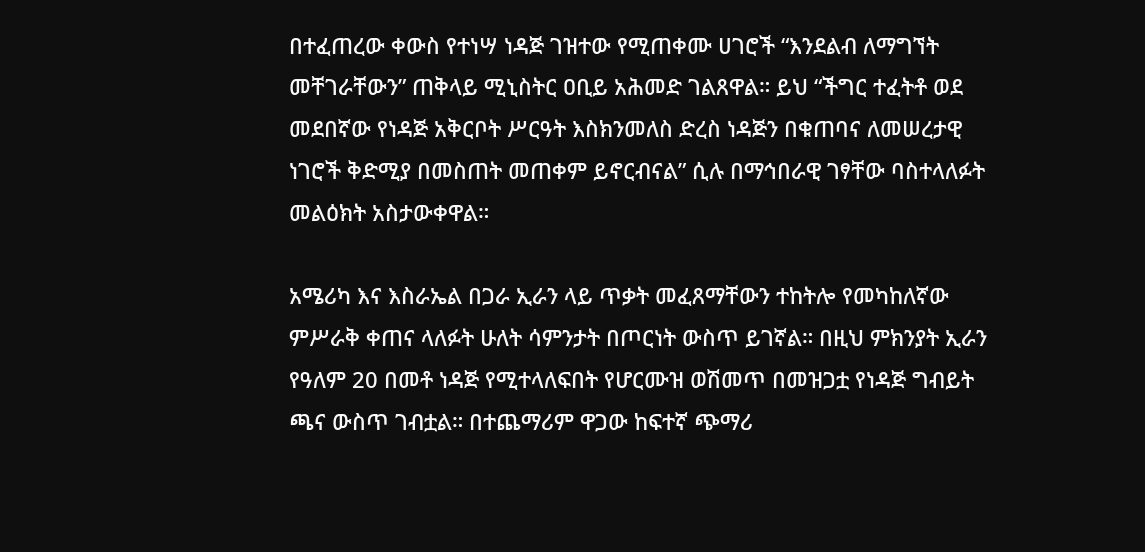በተፈጠረው ቀውስ የተነሣ ነዳጅ ገዝተው የሚጠቀሙ ሀገሮች “እንደልብ ለማግኘት መቸገራቸውን” ጠቅላይ ሚኒስትር ዐቢይ አሕመድ ገልጸዋል። ይህ “ችግር ተፈትቶ ወደ መደበኛው የነዳጅ አቅርቦት ሥርዓት እስክንመለስ ድረስ ነዳጅን በቁጠባና ለመሠረታዊ ነገሮች ቅድሚያ በመስጠት መጠቀም ይኖርብናል” ሲሉ በማኅበራዊ ገፃቸው ባስተላለፉት መልዕክት አስታውቀዋል።

አሜሪካ እና እስራኤል በጋራ ኢራን ላይ ጥቃት መፈጸማቸውን ተከትሎ የመካከለኛው ምሥራቅ ቀጠና ላለፉት ሁለት ሳምንታት በጦርነት ውስጥ ይገኛል። በዚህ ምክንያት ኢራን የዓለም 20 በመቶ ነዳጅ የሚተላለፍበት የሆርሙዝ ወሽመጥ በመዝጋቷ የነዳጅ ግብይት ጫና ውስጥ ገብቷል። በተጨማሪም ዋጋው ከፍተኛ ጭማሪ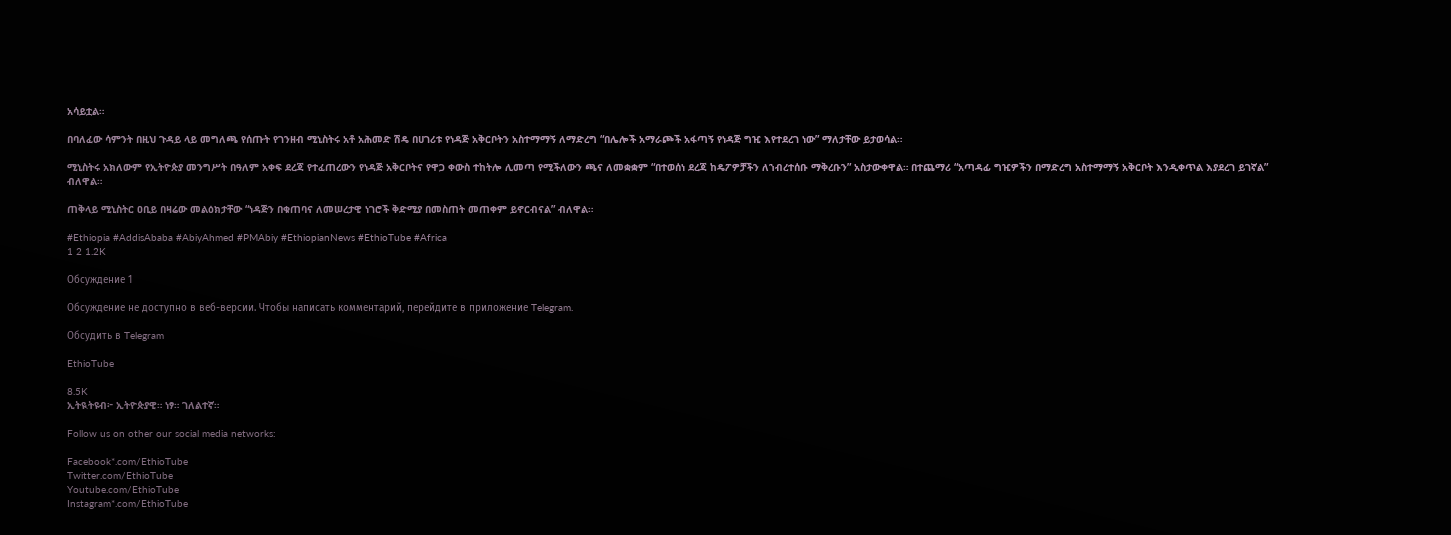አሳይቷል።

በባለፈው ሳምንት በዚህ ጉዳይ ላይ መግለጫ የሰጡት የገንዘብ ሚኒስትሩ አቶ አሕመድ ሽዴ በሀገሪቱ የነዳጅ አቅርቦትን አስተማማኝ ለማድረግ “በሌሎች አማራጮች አፋጣኝ የነዳጅ ግዢ እየተደረገ ነው” ማለታቸው ይታወሳል።

ሚኒስትሩ አክለውም የኢትዮጵያ መንግሥት በዓለም አቀፍ ደረጃ የተፈጠረውን የነዳጅ አቅርቦትና የዋጋ ቀውስ ተከትሎ ሊመጣ የሚችለውን ጫና ለመቋቋም “በተወሰነ ደረጃ ከዴፖዎቻችን ለኀብረተሰቡ ማቅረቡን” አስታውቀዋል። በተጨማሪ “አጣዳፊ ግዢዎችን በማድረግ አስተማማኝ አቅርቦት እንዲቀጥል እያደረገ ይገኛል” ብለዋል።

ጠቅላይ ሚኒስትር ዐቢይ በዛሬው መልዕክታቸው “ነዳጅን በቁጠባና ለመሠረታዊ ነገሮች ቅድሚያ በመስጠት መጠቀም ይኖርብናል” ብለዋል።

#Ethiopia #AddisAbaba #AbiyAhmed #PMAbiy #EthiopianNews #EthioTube #Africa
1 2 1.2K

Обсуждение 1

Обсуждение не доступно в веб-версии. Чтобы написать комментарий, перейдите в приложение Telegram.

Обсудить в Telegram

EthioTube

8.5K
ኢትዪትዩብ፦ ኢትዮጵያዊ። ነፃ። ገለልተኛ።

Follow us on other our social media networks:

Facebook*.com/EthioTube
Twitter.com/EthioTube
Youtube.com/EthioTube
Instagram*.com/EthioTube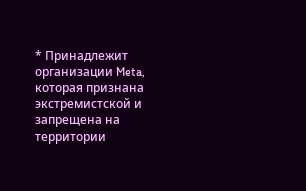* Принадлежит организации Meta, которая признана экстремистской и запрещена на территории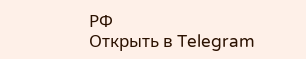РФ
Открыть в Telegram